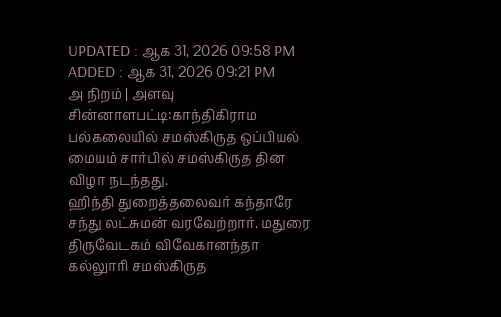UPDATED : ஆக 31, 2026 09:58 PM
ADDED : ஆக 31, 2026 09:21 PM
அ நிறம் | அளவு
சின்னாளபட்டி:காந்திகிராம பல்கலையில் சமஸ்கிருத ஒப்பியல் மையம் சார்பில் சமஸ்கிருத தின விழா நடந்தது.
ஹிந்தி துறைத்தலைவர் கந்தாரே சந்து லட்சுமன் வரவேற்றார். மதுரை திருவேடகம் விவேகானந்தா கல்லுாரி சமஸ்கிருத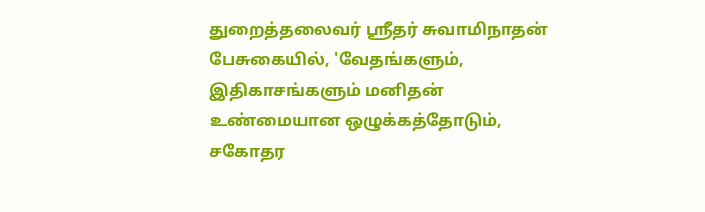துறைத்தலைவர் ஸ்ரீதர் சுவாமிநாதன் பேசுகையில், 'வேதங்களும், இதிகாசங்களும் மனிதன் உண்மையான ஒழுக்கத்தோடும், சகோதர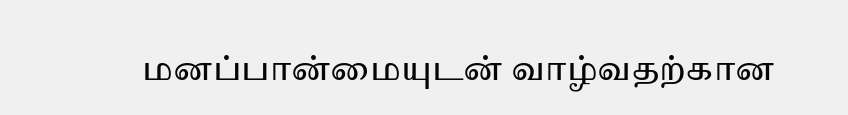மனப்பான்மையுடன் வாழ்வதற்கான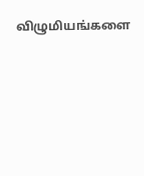விழுமியங்களை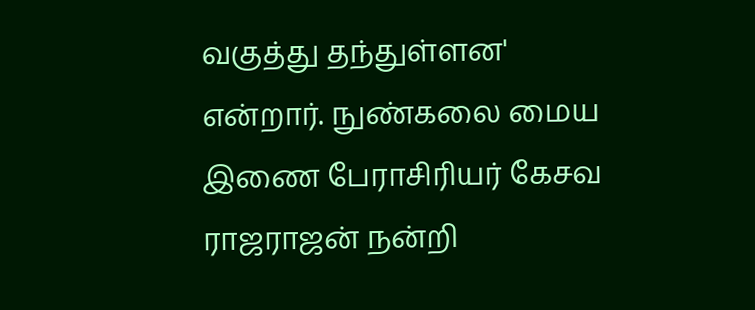வகுத்து தந்துள்ளன' என்றார். நுண்கலை மைய இணை பேராசிரியர் கேசவ ராஜராஜன் நன்றி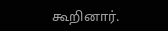கூறினார்.